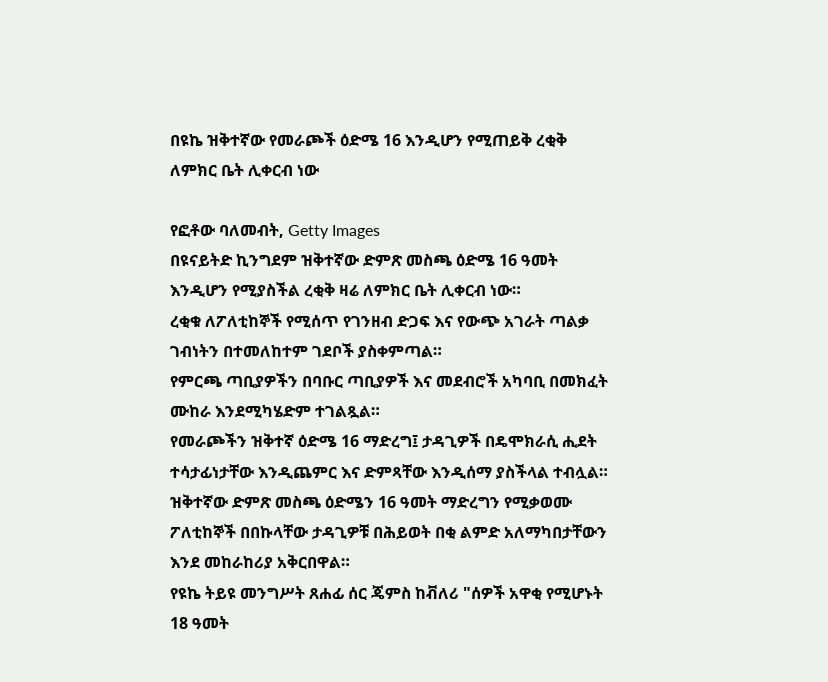በዩኬ ዝቅተኛው የመራጮች ዕድሜ 16 እንዲሆን የሚጠይቅ ረቂቅ ለምክር ቤት ሊቀርብ ነው

የፎቶው ባለመብት, Getty Images
በዩናይትድ ኪንግደም ዝቅተኛው ድምጽ መስጫ ዕድሜ 16 ዓመት እንዲሆን የሚያስችል ረቂቅ ዛሬ ለምክር ቤት ሊቀርብ ነው።
ረቂቁ ለፖለቲከኞች የሚሰጥ የገንዘብ ድጋፍ እና የውጭ አገራት ጣልቃ ገብነትን በተመለከተም ገደቦች ያስቀምጣል።
የምርጫ ጣቢያዎችን በባቡር ጣቢያዎች እና መደብሮች አካባቢ በመክፈት ሙከራ እንደሚካሄድም ተገልጿል።
የመራጮችን ዝቅተኛ ዕድሜ 16 ማድረግ፤ ታዳጊዎች በዴሞክራሲ ሒደት ተሳታፊነታቸው እንዲጨምር እና ድምጻቸው እንዲሰማ ያስችላል ተብሏል።
ዝቅተኛው ድምጽ መስጫ ዕድሜን 16 ዓመት ማድረግን የሚቃወሙ ፖለቲከኞች በበኩላቸው ታዳጊዎቹ በሕይወት በቂ ልምድ አለማካበታቸውን እንደ መከራከሪያ አቅርበዋል።
የዩኬ ትይዩ መንግሥት ጸሐፊ ሰር ጄምስ ከቭለሪ "ሰዎች አዋቂ የሚሆኑት 18 ዓመት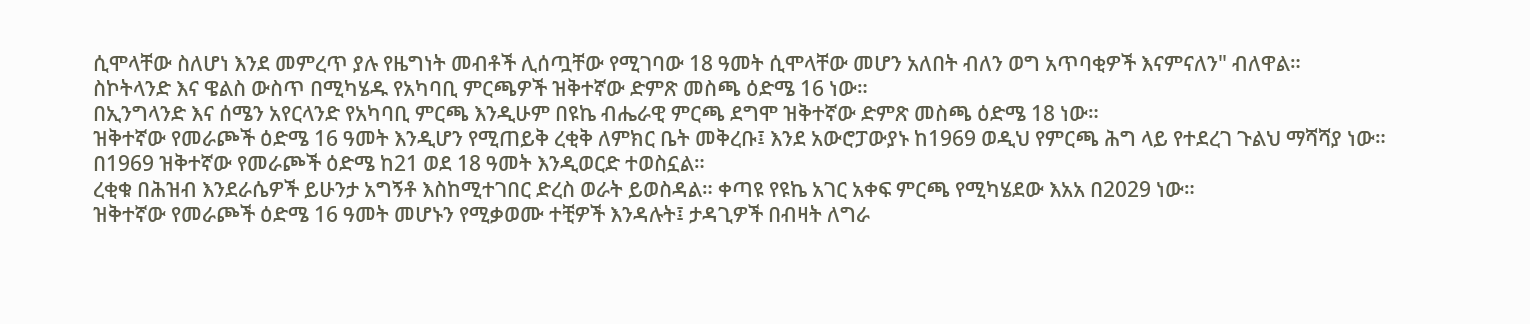ሲሞላቸው ስለሆነ እንደ መምረጥ ያሉ የዜግነት መብቶች ሊሰጧቸው የሚገባው 18 ዓመት ሲሞላቸው መሆን አለበት ብለን ወግ አጥባቂዎች እናምናለን" ብለዋል።
ስኮትላንድ እና ዌልስ ውስጥ በሚካሄዱ የአካባቢ ምርጫዎች ዝቅተኛው ድምጽ መስጫ ዕድሜ 16 ነው።
በኢንግላንድ እና ሰሜን አየርላንድ የአካባቢ ምርጫ እንዲሁም በዩኬ ብሔራዊ ምርጫ ደግሞ ዝቅተኛው ድምጽ መስጫ ዕድሜ 18 ነው።
ዝቅተኛው የመራጮች ዕድሜ 16 ዓመት እንዲሆን የሚጠይቅ ረቂቅ ለምክር ቤት መቅረቡ፤ እንደ አውሮፓውያኑ ከ1969 ወዲህ የምርጫ ሕግ ላይ የተደረገ ጉልህ ማሻሻያ ነው።
በ1969 ዝቅተኛው የመራጮች ዕድሜ ከ21 ወደ 18 ዓመት እንዲወርድ ተወስኗል።
ረቂቁ በሕዝብ እንደራሴዎች ይሁንታ አግኝቶ እስከሚተገበር ድረስ ወራት ይወስዳል። ቀጣዩ የዩኬ አገር አቀፍ ምርጫ የሚካሄደው እአአ በ2029 ነው።
ዝቅተኛው የመራጮች ዕድሜ 16 ዓመት መሆኑን የሚቃወሙ ተቺዎች እንዳሉት፤ ታዳጊዎች በብዛት ለግራ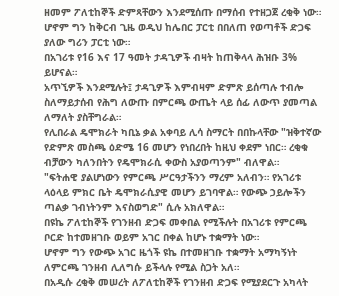ዘመም ፖለቲከኞች ድምጻቸውን እንደሚሰጡ በማሰብ የተዘጋጀ ረቂቅ ነው።
ሆኖም ግን ከቅርብ ጊዜ ወዲህ ከሌበር ፓርቲ በበለጠ የወጣቶች ድጋፍ ያለው ግሪን ፓርቲ ነው።
በአገሪቱ የ16 እና 17 ዓመት ታዳጊዎች ብዛት ከጠቅላላ ሕዝቡ 3% ይሆናል።
አጥኚዎች እንደሚሉት፤ ታዳጊዎች እምብዛም ድምጽ ይሰጣሉ ተብሎ ስለማይታሰብ የሕግ ለውጡ በምርጫ ውጤት ላይ ሰፊ ለውጥ ያመጣል ለማለት ያስቸግራል።
የሊበራል ዴሞክራት ካቢኔ ቃል አቀባይ ሊሳ ስማርት በበኩላቸው "ዝቅተኛው የድምጽ መስጫ ዕድሜ 16 መሆን የነበረበት ከዚህ ቀደም ነበር። ረቂቁ ብቻውን ካለንበትን የዴሞክራሲ ቀውስ አያወጣንም" ብለዋል።
"ፍትሐዊ ያልሆነውን የምርጫ ሥርዓታችንን ማረም አለብን። የአገሪቱ ላዕላይ ምክር ቤት ዴሞክራሲያዊ መሆን ይገባዋል። የውጭ ኃይሎችን ጣልቃ ገብነትንም እናስወግድ" ሲሉ አክለዋል።
በዩኬ ፖለቲከኞች የገንዘብ ድጋፍ መቀበል የሚችሉት በአገሪቱ የምርጫ ቦርድ ከተመዘገቡ ወይም አገር በቀል ከሆኑ ተቋማት ነው።
ሆኖም ግን የውጭ አገር ዜጎች ዩኬ በተመዘገቡ ተቋማት አማካኝነት ለምርጫ ገንዘብ ሊለግሱ ይችላሉ የሚል ስጋት አለ።
በአዲሱ ረቂቅ መሠረት ለፖለቲከኞች የገንዘብ ድጋፍ የሚያደርጉ አካላት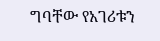ግባቸው የአገሪቱን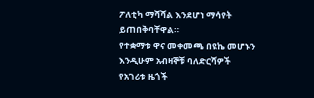ፖለቲካ ማሻሻል እንደሆነ ማሳየት ይጠበቅባቸዋል።
የተቋማቱ ዋና መቀመጫ በዩኬ መሆኑን እንዲሁም አብዛኞቹ ባለድርሻዎች የአገሪቱ ዜጎች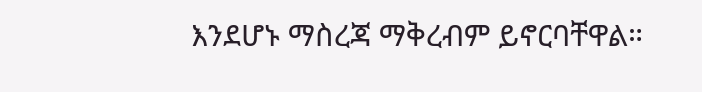እንደሆኑ ማስረጃ ማቅረብም ይኖርባቸዋል።